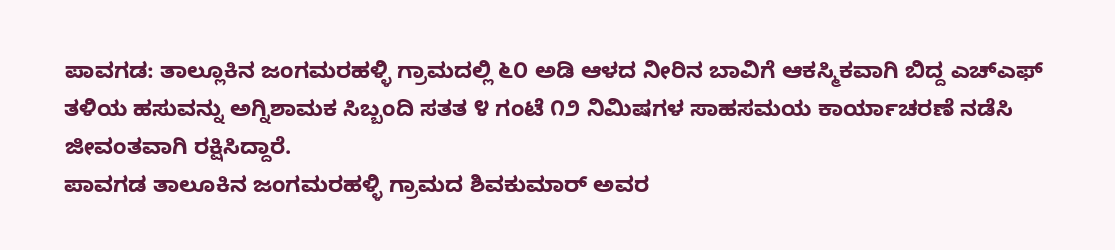ಪಾವಗಡ: ತಾಲ್ಲೂಕಿನ ಜಂಗಮರಹಳ್ಳಿ ಗ್ರಾಮದಲ್ಲಿ ೬೦ ಅಡಿ ಆಳದ ನೀರಿನ ಬಾವಿಗೆ ಆಕಸ್ಮಿಕವಾಗಿ ಬಿದ್ದ ಎಚ್ಎಫ್ ತಳಿಯ ಹಸುವನ್ನು ಅಗ್ನಿಶಾಮಕ ಸಿಬ್ಬಂದಿ ಸತತ ೪ ಗಂಟೆ ೧೨ ನಿಮಿಷಗಳ ಸಾಹಸಮಯ ಕಾರ್ಯಾಚರಣೆ ನಡೆಸಿ ಜೀವಂತವಾಗಿ ರಕ್ಷಿಸಿದ್ದಾರೆ.
ಪಾವಗಡ ತಾಲೂಕಿನ ಜಂಗಮರಹಳ್ಳಿ ಗ್ರಾಮದ ಶಿವಕುಮಾರ್ ಅವರ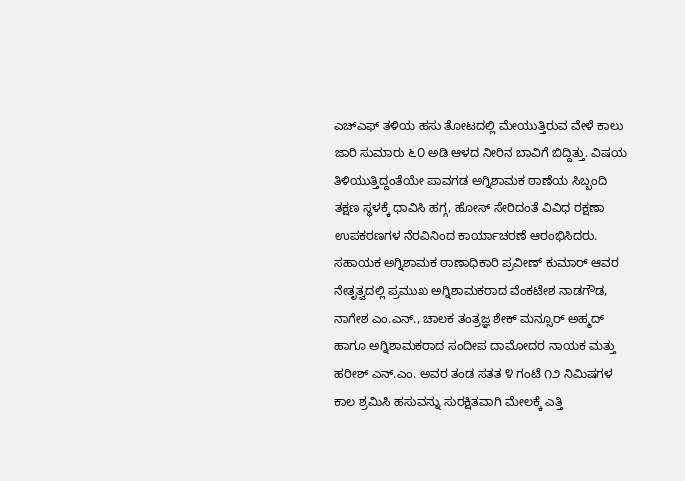ಎಚ್ಎಫ್ ತಳಿಯ ಹಸು ತೋಟದಲ್ಲಿ ಮೇಯುತ್ತಿರುವ ವೇಳೆ ಕಾಲು ಜಾರಿ ಸುಮಾರು ೬೦ ಅಡಿ ಆಳದ ನೀರಿನ ಬಾವಿಗೆ ಬಿದ್ದಿತ್ತು. ವಿಷಯ ತಿಳಿಯುತ್ತಿದ್ದಂತೆಯೇ ಪಾವಗಡ ಅಗ್ನಿಶಾಮಕ ಠಾಣೆಯ ಸಿಬ್ಬಂದಿ ತಕ್ಷಣ ಸ್ಥಳಕ್ಕೆ ಧಾವಿಸಿ ಹಗ್ಗ, ಹೋಸ್ ಸೇರಿದಂತೆ ವಿವಿಧ ರಕ್ಷಣಾ ಉಪಕರಣಗಳ ನೆರವಿನಿಂದ ಕಾರ್ಯಾಚರಣೆ ಆರಂಭಿಸಿದರು.
ಸಹಾಯಕ ಅಗ್ನಿಶಾಮಕ ಠಾಣಾಧಿಕಾರಿ ಪ್ರವೀಣ್ ಕುಮಾರ್ ಆವರ ನೇತೃತ್ವದಲ್ಲಿ ಪ್ರಮುಖ ಅಗ್ನಿಶಾಮಕರಾದ ವೆಂಕಟೇಶ ನಾಡಗೌಡ, ನಾಗೇಶ ಎಂ.ಎನ್., ಚಾಲಕ ತಂತ್ರಜ್ಞ ಶೇಕ್ ಮನ್ಸೂರ್ ಅಹ್ಮದ್ ಹಾಗೂ ಅಗ್ನಿಶಾಮಕರಾದ ಸಂದೀಪ ದಾಮೋದರ ನಾಯಕ ಮತ್ತು ಹರೀಶ್ ಎನ್.ಎಂ. ಅವರ ತಂಡ ಸತತ ೪ ಗಂಟೆ ೧೨ ನಿಮಿಷಗಳ ಕಾಲ ಶ್ರಮಿಸಿ ಹಸುವನ್ನು ಸುರಕ್ಷಿತವಾಗಿ ಮೇಲಕ್ಕೆ ಎತ್ತಿ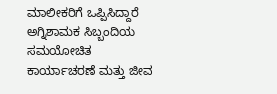ಮಾಲೀಕರಿಗೆ ಒಪ್ಪಿಸಿದ್ದಾರೆ
ಅಗ್ನಿಶಾಮಕ ಸಿಬ್ಬಂದಿಯ ಸಮಯೋಚಿತ ಕಾರ್ಯಾಚರಣೆ ಮತ್ತು ಜೀವ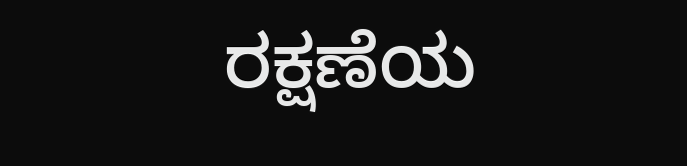ರಕ್ಷಣೆಯ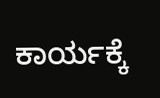ಕಾರ್ಯಕ್ಕೆ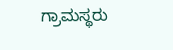ಗ್ರಾಮಸ್ಥರು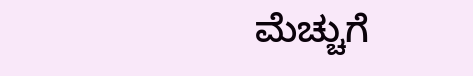ಮೆಚ್ಚುಗೆ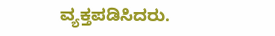ವ್ಯಕ್ತಪಡಿಸಿದರು.